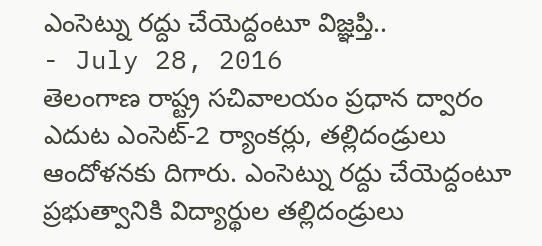ఎంసెట్ను రద్దు చేయెద్దంటూ విజ్ఞప్తి..
- July 28, 2016
తెలంగాణ రాష్ట్ర సచివాలయం ప్రధాన ద్వారం ఎదుట ఎంసెట్-2 ర్యాంకర్లు, తల్లిదండ్రులు ఆందోళనకు దిగారు. ఎంసెట్ను రద్దు చేయెద్దంటూ ప్రభుత్వానికి విద్యార్థుల తల్లిదండ్రులు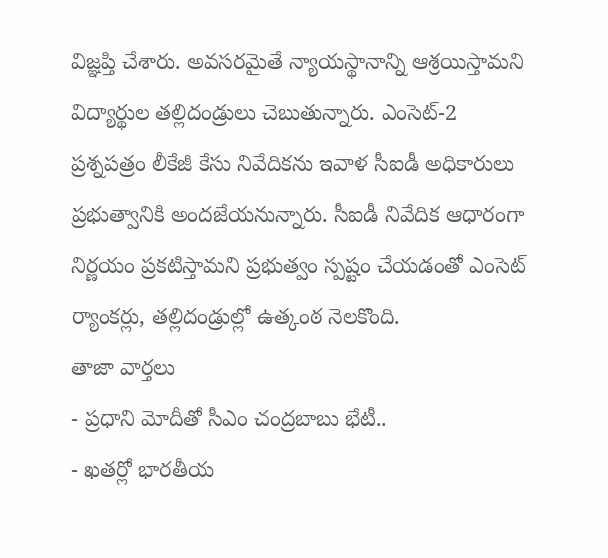విజ్ఞప్తి చేశారు. అవసరమైతే న్యాయస్థానాన్ని ఆశ్రయిస్తామని విద్యార్థుల తల్లిదండ్రులు చెబుతున్నారు. ఎంసెట్-2 ప్రశ్నపత్రం లీకేజీ కేసు నివేదికను ఇవాళ సీఐడీ అధికారులు ప్రభుత్వానికి అందజేయనున్నారు. సీఐడీ నివేదిక ఆధారంగా నిర్ణయం ప్రకటిస్తామని ప్రభుత్వం స్పష్టం చేయడంతో ఎంసెట్ ర్యాంకర్లు, తల్లిదండ్రుల్లో ఉత్కంఠ నెలకొంది.
తాజా వార్తలు
- ప్రధాని మోదీతో సీఎం చంద్రబాబు భేటీ..
- ఖతర్లో భారతీయ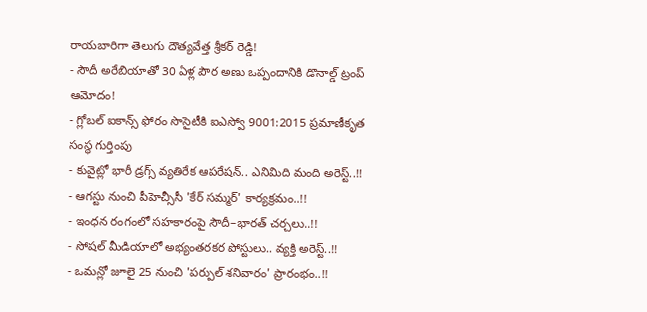రాయబారిగా తెలుగు దౌత్యవేత్త శ్రీకర్ రెడ్డి!
- సౌదీ అరేబియాతో 30 ఏళ్ల పౌర అణు ఒప్పందానికి డొనాల్డ్ ట్రంప్ ఆమోదం!
- గ్లోబల్ ఐకాన్స్ ఫోరం సొసైటీకి ఐఎస్వో 9001:2015 ప్రమాణీకృత సంస్థ గుర్తింపు
- కువైట్లో భారీ డ్రగ్స్ వ్యతిరేక ఆపరేషన్.. ఎనిమిది మంది అరెస్ట్..!!
- ఆగస్టు నుంచి పీహెచ్సీసీ 'కేర్ సమ్మర్' కార్యక్రమం..!!
- ఇంధన రంగంలో సహకారంపై సౌదీ–భారత్ చర్చలు..!!
- సోషల్ మీడియాలో అభ్యంతరకర పోస్టులు.. వ్యక్తి అరెస్ట్..!!
- ఒమన్లో జూలై 25 నుంచి 'పర్పుల్ శనివారం' ప్రారంభం..!!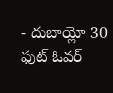- దుబాయ్లో 30 ఫుట్ ఓవర్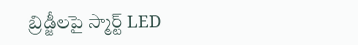బ్రిడ్జీలపై స్మార్ట్ LED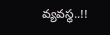వ్యవస్థ..!!